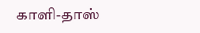காளி-தாஸ்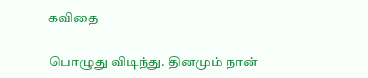கவிதை

பொழுது விடிந்து. தினமும் நான்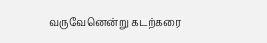வருவேனென்று கடற்கரை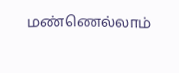மண்ணெல்லாம்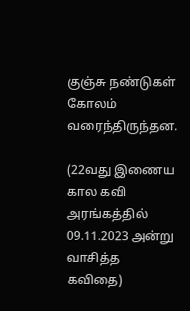குஞ்சு நண்டுகள்
கோலம் வரைந்திருந்தன.

(22வது இணைய கால கவி அரங்கத்தில் 09.11.2023 அன்று வாசித்த கவிதை)